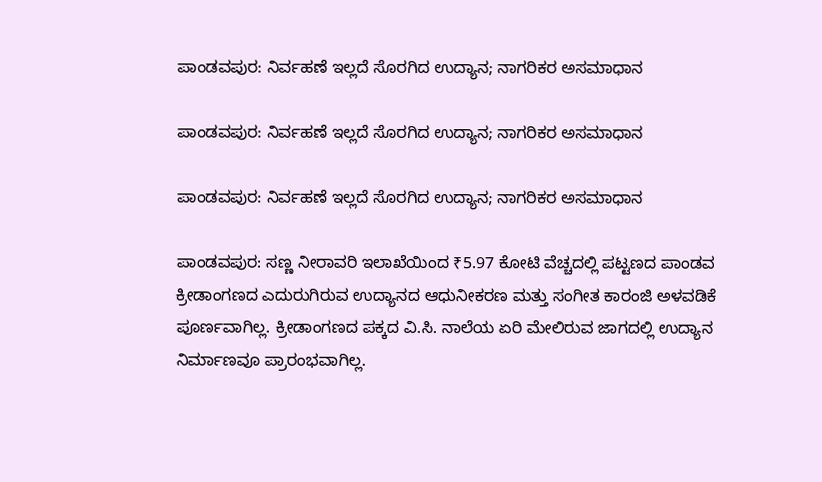ಪಾಂಡವಪುರ: ನಿರ್ವಹಣೆ ಇಲ್ಲದೆ ಸೊರಗಿದ ಉದ್ಯಾನ; ನಾಗರಿಕರ ಅಸಮಾಧಾನ

ಪಾಂಡವಪುರ: ನಿರ್ವಹಣೆ ಇಲ್ಲದೆ ಸೊರಗಿದ ಉದ್ಯಾನ; ನಾಗರಿಕರ ಅಸಮಾಧಾನ

ಪಾಂಡವಪುರ: ನಿರ್ವಹಣೆ ಇಲ್ಲದೆ ಸೊರಗಿದ ಉದ್ಯಾನ; ನಾಗರಿಕರ ಅಸಮಾಧಾನ

ಪಾಂಡವಪುರ: ಸಣ್ಣ ನೀರಾವರಿ ಇಲಾಖೆಯಿಂದ ₹5.97 ಕೋಟಿ ವೆಚ್ಚದಲ್ಲಿ ಪಟ್ಟಣದ ಪಾಂಡವ ಕ್ರೀಡಾಂಗಣದ ಎದುರುಗಿರುವ ಉದ್ಯಾನದ ಆಧುನೀಕರಣ ಮತ್ತು ಸಂಗೀತ ಕಾರಂಜಿ ಅಳವಡಿಕೆ ಪೂರ್ಣವಾಗಿಲ್ಲ. ಕ್ರೀಡಾಂಗಣದ ಪಕ್ಕದ ವಿ.ಸಿ. ನಾಲೆಯ ಏರಿ ಮೇಲಿರುವ ಜಾಗದಲ್ಲಿ ಉದ್ಯಾನ ನಿರ್ಮಾಣವೂ ಪ್ರಾರಂಭವಾಗಿಲ್ಲ.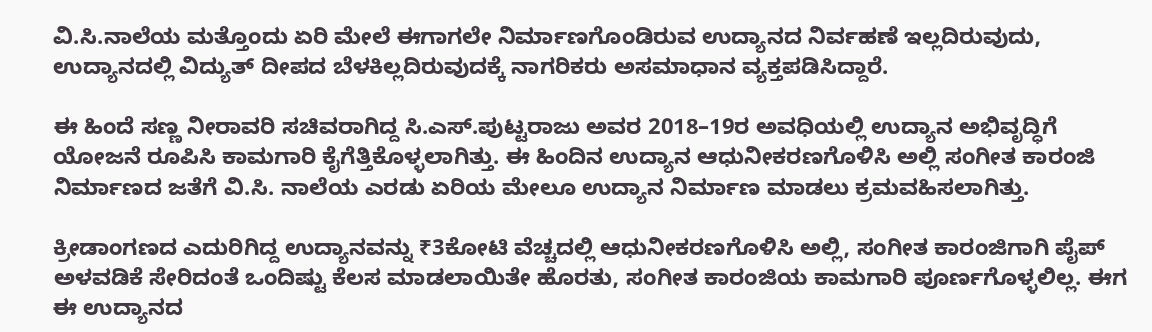ವಿ.ಸಿ.ನಾಲೆಯ ಮತ್ತೊಂದು ಏರಿ ಮೇಲೆ ಈಗಾಗಲೇ ನಿರ್ಮಾಣಗೊಂಡಿರುವ ಉದ್ಯಾನದ ನಿರ್ವಹಣೆ ಇಲ್ಲದಿರುವುದು, ಉದ್ಯಾನದಲ್ಲಿ ವಿದ್ಯುತ್ ದೀಪದ ಬೆಳಕಿಲ್ಲದಿರುವುದಕ್ಕೆ ನಾಗರಿಕರು ಅಸಮಾಧಾನ ವ್ಯಕ್ತಪಡಿಸಿದ್ದಾರೆ.

ಈ ಹಿಂದೆ ಸಣ್ಣ ನೀರಾವರಿ ಸಚಿವರಾಗಿದ್ದ ಸಿ.ಎಸ್.ಪುಟ್ಟರಾಜು ಅವರ 2018–19ರ ಅವಧಿಯಲ್ಲಿ ಉದ್ಯಾನ ಅಭಿವೃದ್ಧಿಗೆ ಯೋಜನೆ ರೂಪಿಸಿ ಕಾಮಗಾರಿ ಕೈಗೆತ್ತಿಕೊಳ್ಳಲಾಗಿತ್ತು. ಈ ಹಿಂದಿನ ಉದ್ಯಾನ ಆಧುನೀಕರಣಗೊಳಿಸಿ ಅಲ್ಲಿ ಸಂಗೀತ ಕಾರಂಜಿ ನಿರ್ಮಾಣದ ಜತೆಗೆ ವಿ.ಸಿ. ನಾಲೆಯ ಎರಡು ಏರಿಯ ಮೇಲೂ ಉದ್ಯಾನ ನಿರ್ಮಾಣ ಮಾಡಲು ಕ್ರಮವಹಿಸಲಾಗಿತ್ತು.

ಕ್ರೀಡಾಂಗಣದ ಎದುರಿಗಿದ್ದ ಉದ್ಯಾನವನ್ನು ₹3ಕೋಟಿ ವೆಚ್ಚದಲ್ಲಿ ಆಧುನೀಕರಣಗೊಳಿಸಿ ಅಲ್ಲಿ, ಸಂಗೀತ ಕಾರಂಜಿಗಾಗಿ ಪೈಪ್ ಅಳವಡಿಕೆ ಸೇರಿದಂತೆ ಒಂದಿಷ್ಟು ಕೆಲಸ ಮಾಡಲಾಯಿತೇ ಹೊರತು, ಸಂಗೀತ ಕಾರಂಜಿಯ ಕಾಮಗಾರಿ ಪೂರ್ಣಗೊಳ್ಳಲಿಲ್ಲ. ಈಗ ಈ ಉದ್ಯಾನದ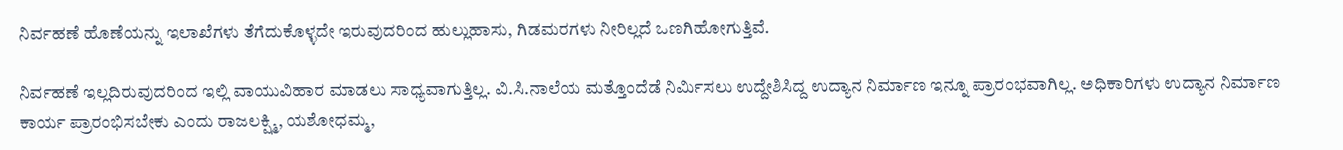ನಿರ್ವಹಣೆ ಹೊಣೆಯನ್ನು ಇಲಾಖೆಗಳು ತೆಗೆದುಕೊಳ್ಳದೇ ಇರುವುದರಿಂದ ಹುಲ್ಲುಹಾಸು, ಗಿಡಮರಗಳು ನೀರಿಲ್ಲದೆ ಒಣಗಿಹೋಗುತ್ತಿವೆ.

ನಿರ್ವಹಣೆ ಇಲ್ಲದಿರುವುದರಿಂದ ಇಲ್ಲಿ ವಾಯುವಿಹಾರ ಮಾಡಲು ಸಾಧ್ಯವಾಗುತ್ತಿಲ್ಲ. ವಿ.ಸಿ.ನಾಲೆಯ ಮತ್ತೊಂದೆಡೆ ನಿರ್ಮಿಸಲು ಉದ್ದೇಶಿಸಿದ್ದ ಉದ್ಯಾನ ನಿರ್ಮಾಣ ಇನ್ನೂ ಪ್ರಾರಂಭವಾಗಿಲ್ಲ. ಅಧಿಕಾರಿಗಳು ಉದ್ಯಾನ ನಿರ್ಮಾಣ ಕಾರ್ಯ ಪ್ರಾರಂಭಿಸಬೇಕು ಎಂದು ರಾಜಲಕ್ಷ್ಮಿ, ಯಶೋಧಮ್ಮ,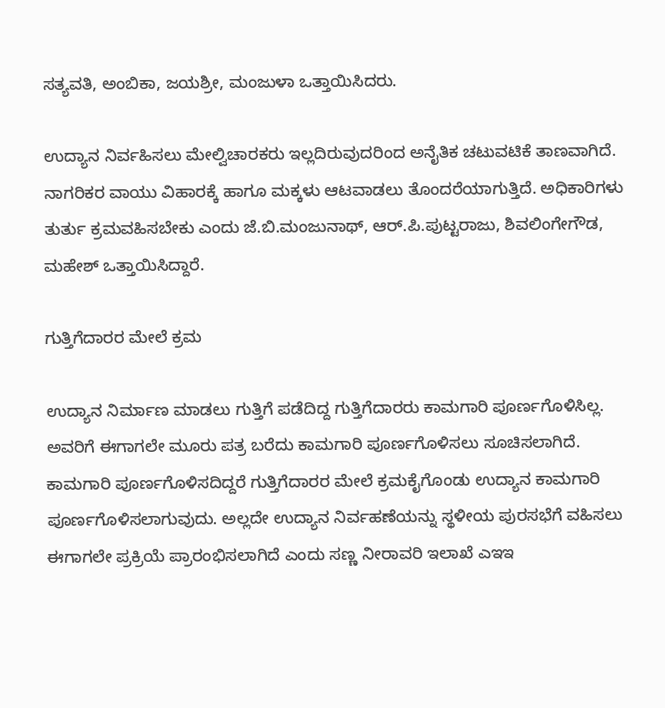ಸತ್ಯವತಿ, ಅಂಬಿಕಾ, ಜಯಶ್ರೀ, ಮಂಜುಳಾ ಒತ್ತಾಯಿಸಿದರು.

ಉದ್ಯಾನ ನಿ‌ರ್ವಹಿಸಲು ಮೇಲ್ವಿಚಾರಕರು ಇಲ್ಲದಿರುವುದರಿಂದ ಅನೈತಿಕ ಚಟುವಟಿಕೆ ತಾಣವಾಗಿದೆ. ನಾಗರಿಕರ ವಾಯು ವಿಹಾರಕ್ಕೆ ಹಾಗೂ ಮಕ್ಕಳು ಆಟವಾಡಲು ತೊಂದರೆಯಾಗುತ್ತಿದೆ. ಅಧಿಕಾರಿಗಳು ತುರ್ತು ಕ್ರಮವಹಿಸಬೇಕು ಎಂದು ಜೆ.ಬಿ.ಮಂಜುನಾಥ್, ಆರ್.ಪಿ.ಪುಟ್ಟರಾಜು, ಶಿವಲಿಂಗೇಗೌಡ, ಮಹೇಶ್ ಒತ್ತಾಯಿಸಿದ್ದಾರೆ.

ಗುತ್ತಿಗೆದಾರರ ಮೇಲೆ ಕ್ರಮ

ಉದ್ಯಾನ ನಿರ್ಮಾಣ ಮಾಡಲು ಗುತ್ತಿಗೆ ಪಡೆದಿದ್ದ ಗುತ್ತಿಗೆದಾರರು ಕಾಮಗಾರಿ ಪೂರ್ಣಗೊಳಿಸಿಲ್ಲ. ಅವರಿಗೆ ಈಗಾಗಲೇ ಮೂರು ಪತ್ರ ಬರೆದು ಕಾಮಗಾರಿ ಪೂರ್ಣಗೊಳಿಸಲು ಸೂಚಿಸಲಾಗಿದೆ. ಕಾಮಗಾರಿ ಪೂರ್ಣಗೊಳಿಸದಿದ್ದರೆ ಗುತ್ತಿಗೆದಾರರ ಮೇಲೆ ಕ್ರಮಕೈಗೊಂಡು ಉದ್ಯಾನ ಕಾಮಗಾರಿ ಪೂರ್ಣಗೊಳಿಸಲಾಗುವುದು. ಅಲ್ಲದೇ ಉದ್ಯಾನ ನಿರ್ವಹಣೆಯನ್ನು ಸ್ಥಳೀಯ ಪುರಸಭೆಗೆ ವಹಿಸಲು ಈಗಾಗಲೇ ಪ್ರಕ್ರಿಯೆ ಪ್ರಾರಂಭಿಸಲಾಗಿದೆ ಎಂದು ಸಣ್ಣ ನೀರಾವರಿ ಇಲಾಖೆ ಎಇಇ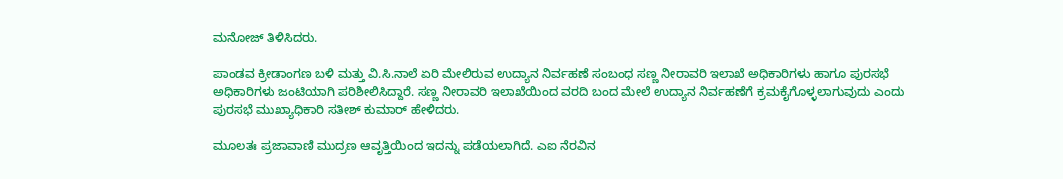ಮನೋಜ್ ತಿಳಿಸಿದರು.

ಪಾಂಡವ ಕ್ರೀಡಾಂಗಣ ಬಳಿ ಮತ್ತು ವಿ.ಸಿ.ನಾಲೆ ಏರಿ ಮೇಲಿರುವ ಉದ್ಯಾನ ನಿರ್ವಹಣೆ ಸಂಬಂಧ ಸಣ್ಣ ನೀರಾವರಿ ಇಲಾಖೆ ಅಧಿಕಾರಿಗಳು ಹಾಗೂ ಪುರಸಭೆ ಅಧಿಕಾರಿಗಳು ಜಂಟಿಯಾಗಿ ಪರಿಶೀಲಿಸಿದ್ದಾರೆ. ಸಣ್ಣ ನೀರಾವರಿ ಇಲಾಖೆಯಿಂದ ವರದಿ ಬಂದ ಮೇಲೆ ಉದ್ಯಾನ ನಿರ್ವಹಣೆಗೆ ಕ್ರಮಕೈಗೊಳ್ಳಲಾಗುವುದು ಎಂದು ಪುರಸಭೆ ಮುಖ್ಯಾಧಿಕಾರಿ ಸತೀಶ್ ಕುಮಾರ್‌ ಹೇಳಿದರು.

ಮೂಲತಃ ಪ್ರಜಾವಾಣಿ ಮುದ್ರಣ ಆವೃತ್ತಿಯಿಂದ ಇದನ್ನು ಪಡೆಯಲಾಗಿದೆ. ಎಐ ನೆರವಿನ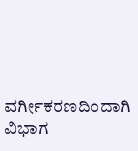ವರ್ಗೀಕರಣದಿಂದಾಗಿ ವಿಭಾಗ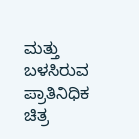ಮತ್ತು ಬಳಸಿರುವ ಪ್ರಾತಿನಿಧಿಕ ಚಿತ್ರ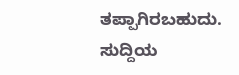ತಪ್ಪಾಗಿರಬಹುದು. ಸುದ್ದಿಯ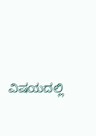ವಿಷಯದಲ್ಲಿ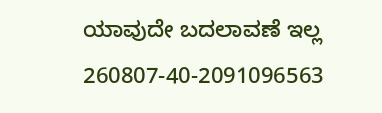ಯಾವುದೇ ಬದಲಾವಣೆ ಇಲ್ಲ
260807-40-2091096563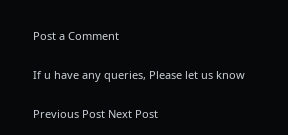Post a Comment

If u have any queries, Please let us know

Previous Post Next Post